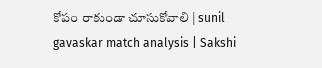కోపం రాకుండా చూసుకోవాలి | sunil gavaskar match analysis | Sakshi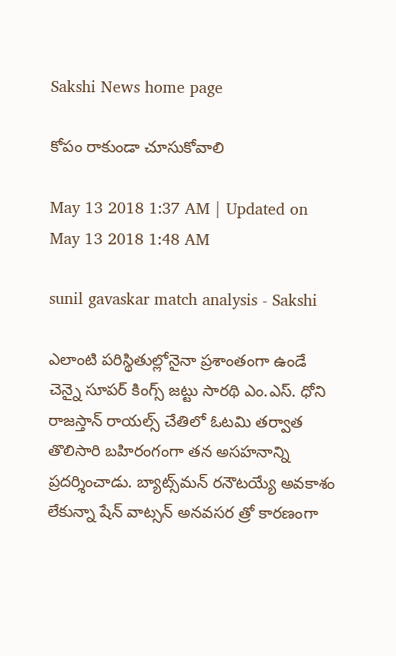Sakshi News home page

కోపం రాకుండా చూసుకోవాలి

May 13 2018 1:37 AM | Updated on May 13 2018 1:48 AM

sunil gavaskar match analysis - Sakshi

ఎలాంటి పరిస్థితుల్లోనైనా ప్రశాంతంగా ఉండే చెన్నై సూపర్‌ కింగ్స్‌ జట్టు సారథి ఎం.ఎస్‌. ధోని రాజస్తాన్‌ రాయల్స్‌ చేతిలో ఓటమి తర్వాత తొలిసారి బహిరంగంగా తన అసహనాన్ని ప్రదర్శించాడు. బ్యాట్స్‌మన్‌ రనౌటయ్యే అవకాశం లేకున్నా షేన్‌ వాట్సన్‌ అనవసర త్రో కారణంగా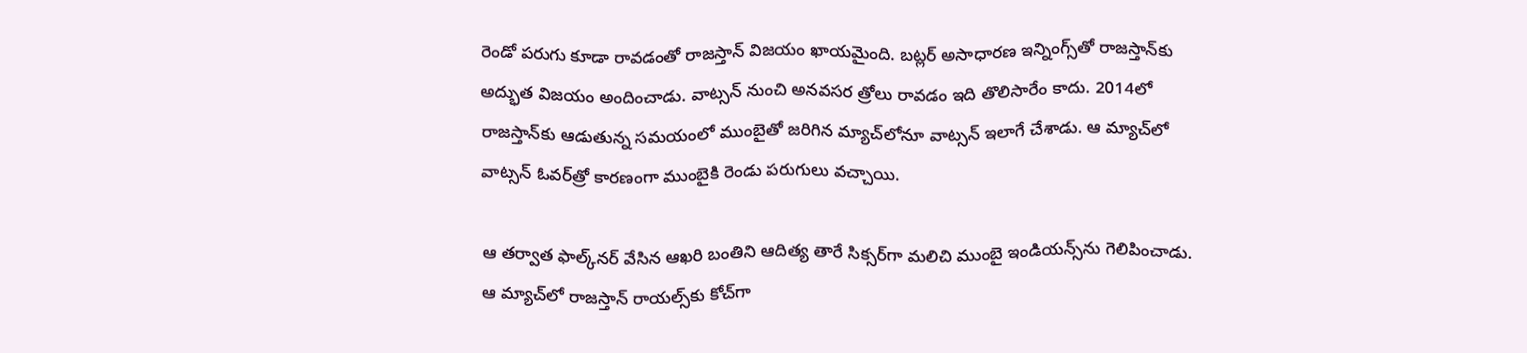రెండో పరుగు కూడా రావడంతో రాజస్తాన్‌ విజయం ఖాయమైంది. బట్లర్‌ అసాధారణ ఇన్నింగ్స్‌తో రాజస్తాన్‌కు అద్భుత విజయం అందించాడు. వాట్సన్‌ నుంచి అనవసర త్రోలు రావడం ఇది తొలిసారేం కాదు. 2014లో రాజస్తాన్‌కు ఆడుతున్న సమయంలో ముంబైతో జరిగిన మ్యాచ్‌లోనూ వాట్సన్‌ ఇలాగే చేశాడు. ఆ మ్యాచ్‌లో వాట్సన్‌ ఓవర్‌త్రో కారణంగా ముంబైకి రెండు పరుగులు వచ్చాయి.

ఆ తర్వాత ఫాల్క్‌నర్‌ వేసిన ఆఖరి బంతిని ఆదిత్య తారే సిక్సర్‌గా మలిచి ముంబై ఇండియన్స్‌ను గెలిపించాడు. ఆ మ్యాచ్‌లో రాజస్తాన్‌ రాయల్స్‌కు కోచ్‌గా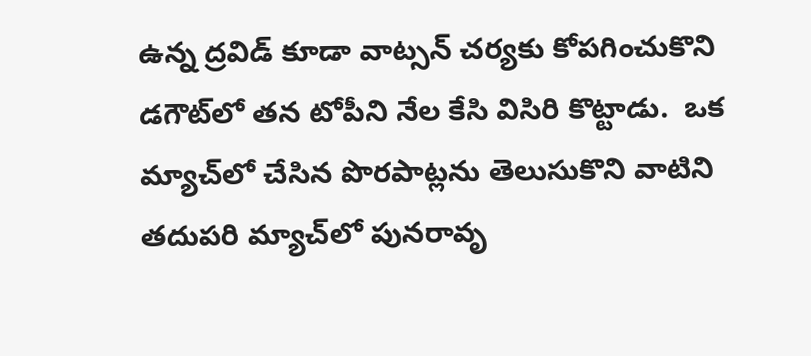ఉన్న ద్రవిడ్‌ కూడా వాట్సన్‌ చర్యకు కోపగించుకొని డగౌట్‌లో తన టోపీని నేల కేసి విసిరి కొట్టాడు.  ఒక మ్యాచ్‌లో చేసిన పొరపాట్లను తెలుసుకొని వాటిని తదుపరి మ్యాచ్‌లో పునరావృ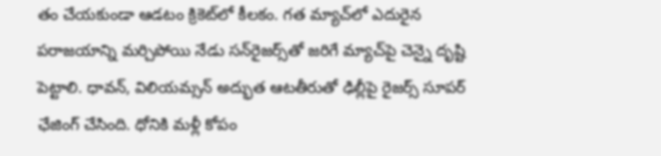తం చేయకుండా ఆడటం క్రికెట్‌లో కీలకం. గత మ్యాచ్‌లో ఎదురైన పరాజయాన్ని మర్చిపోయి నేడు సన్‌రైజర్స్‌తో జరిగే మ్యాచ్‌పై చెన్నై దృష్టి పెట్టాలి. ధావన్, విలియమ్సన్‌ అద్భుత ఆటతీరుతో ఢిల్లీపై రైజర్స్‌ సూపర్‌ ఛేజింగ్‌ చేసింది. ధోనికి మళ్లీ కోపం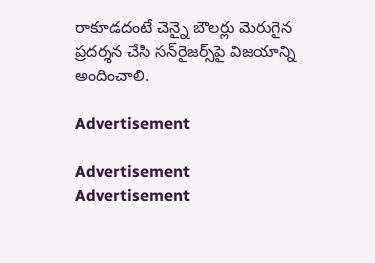రాకూడదంటే చెన్నై బౌలర్లు మెరుగైన ప్రదర్శన చేసి సన్‌రైజర్స్‌పై విజయాన్ని అందించాలి.

Advertisement

Advertisement
Advertisement